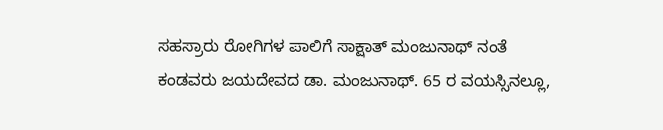ಸಹಸ್ರಾರು ರೋಗಿಗಳ ಪಾಲಿಗೆ ಸಾಕ್ಷಾತ್ ಮಂಜುನಾಥ್ ನಂತೆ ಕಂಡವರು ಜಯದೇವದ ಡಾ. ಮಂಜುನಾಥ್. 65 ರ ವಯಸ್ಸಿನಲ್ಲೂ,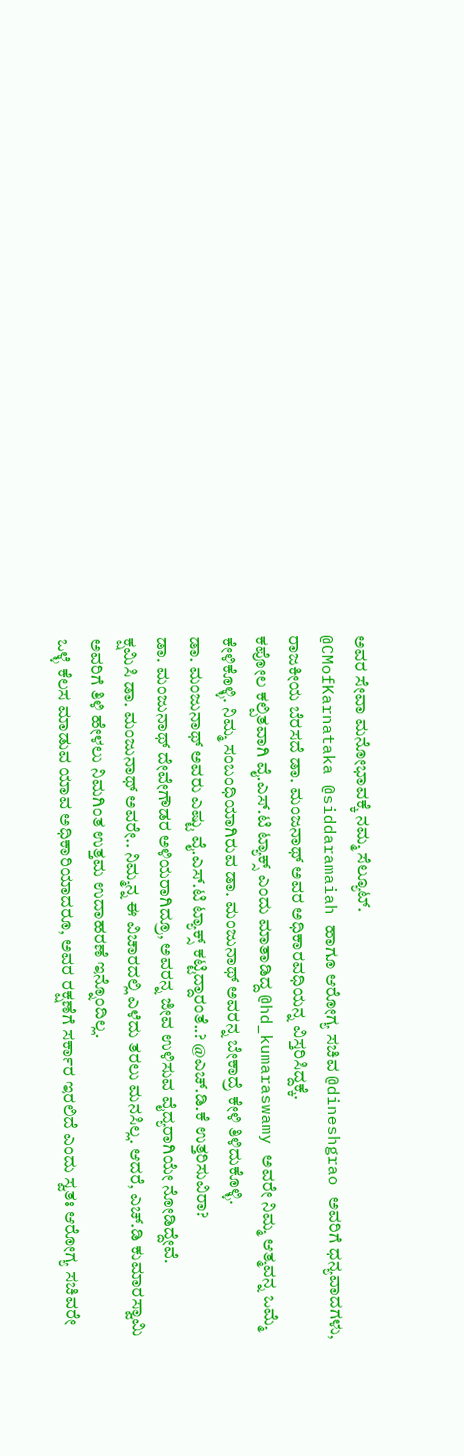ಅವರ ಸೇವಾ ಮನೋಭಾವಕ್ಕೆ ನಮ್ಮ ಸೆಲ್ಯೂಟ್.
@CMofKarnataka @siddaramaiah ಹಾಗೂ ಆರೋಗ್ಯ ಸಚಿವ @dineshgrao ಅವರಿಗೆ ಧನ್ಯವಾದಗಳು, ರಾಜಕೀಯ ಬೆರಸದೆ ಡಾ. ಮಂಜನಾಥ್ ಅವರ ಅಧಿಕಾರವಧಿಯನ್ನ ವಿಸ್ತರಿಸಿದ್ದಕ್ಕೆ.
ಕಪೋಲ ಕಲ್ಪಿತವಾಗಿ ವೈ.ಎಸ್.ಟಿ ಟ್ಯಾಕ್ಸ್ ಎಂದು ಮಾತಾಡಿದ್ದ @hd_kumaraswamy ಅವರೇ ನಿಮ್ಮ ಆತ್ಮವನ್ನ ಒಮ್ಮೆ ಕೇಳಿಕೊಳ್ಳಿ. ನಿಮ್ಮ ಸಂಬಂಧಿಯಾಗಿರುವ ಡಾ. ಮಂಜುನಾಥ್ ಅವರನ್ನ ಬೇಕಾದ್ರೆ ಕೇಳಿ ತಿಳಿದುಕೊಳ್ಳಿ.
ಡಾ. ಮಂಜುನಾಥ್ ಅವರು ಎಷ್ಟು ವೈ.ಎಸ್.ಟಿ ಟ್ಯಾಕ್ಸ್ ಕಟ್ಟಿದ್ದಾರಂತೆ..? @ಎಚ್.ಡಿ.ಕೆ ಉತ್ತರಿಸುವಿರಾ?
ಡಾ. ಮಂಜುನಾಥ್ ದೇವೇಗೌಡರ ಅಳಿಯರಾಗಿದ್ರೂ, ಅವರನ್ನ ಜೀವ ಉಳಿಸುವ ವೈದ್ಯರಾಗಿಯೇ ನೋಡಿದ್ದೇವೆ.
ಕ್ಷಮಿಸಿ ಡಾ. ಮಂಜುನಾಥ್ ಅವರೇ.. ನಿಮ್ಮನ್ನ ಈ ವಿಚಾರದಲ್ಲಿ ಎಳೆದು ತರಲು ಮನಸಿಲ್ಲ. ಆದರೆ, ಎಚ್.ಡಿ ಕುಮಾರಸ್ವಾಮಿ ಅವರಿಗೆ ತಿಳಿ ಹೇಳಲು ನಿಮಗಿಂತ ಉತ್ತಮ ಉದಾಹರಣೆ ಇನ್ನೊಂದಿಲ್ಲ.
ಒಳ್ಳೆ ಕೆಲಸ ಮಾಡುವ ಯಾವ ಅಧಿಕಾರಿಯಾದರೂ, ಅವರ ರಕ್ಷಣೆಗೆ ಸರ್ಕಾರ ಇರಲಿದೆ ಎಂದು ಸ್ವತಃ ಆರೋಗ್ಯ ಸಚಿವರೇ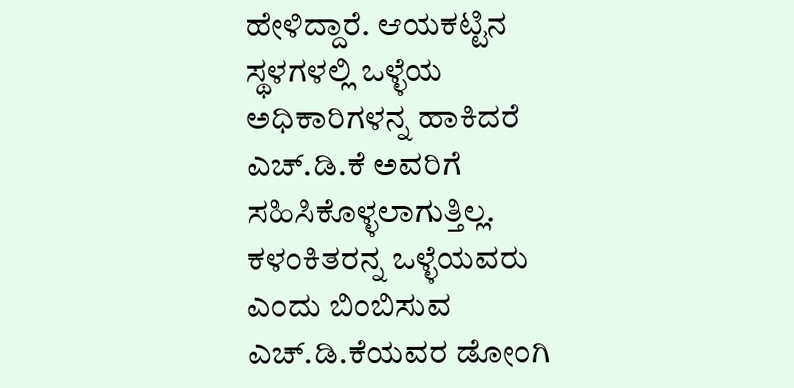ಹೇಳಿದ್ದಾರೆ. ಆಯಕಟ್ಟಿನ ಸ್ಥಳಗಳಲ್ಲಿ ಒಳ್ಳೆಯ ಅಧಿಕಾರಿಗಳನ್ನ ಹಾಕಿದರೆ ಎಚ್.ಡಿ.ಕೆ ಅವರಿಗೆ ಸಹಿಸಿಕೊಳ್ಳಲಾಗುತ್ತಿಲ್ಲ. ಕಳಂಕಿತರನ್ನ ಒಳ್ಳೆಯವರು ಎಂದು ಬಿಂಬಿಸುವ ಎಚ್.ಡಿ.ಕೆಯವರ ಡೋಂಗಿ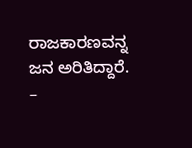ರಾಜಕಾರಣವನ್ನ ಜನ ಅರಿತಿದ್ದಾರೆ.
–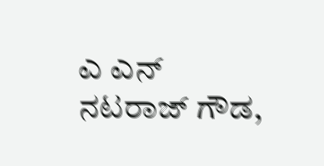ಎ ಎನ್ ನಟರಾಜ್ ಗೌಡ,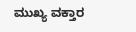ಮುಖ್ಯ ವಕ್ತಾರ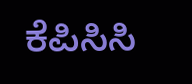ಕೆಪಿಸಿಸಿ